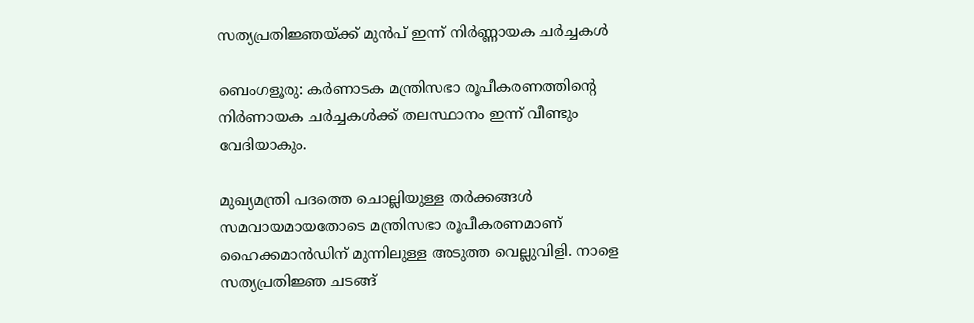സത്യപ്രതിജ്ഞയ്ക്ക് മുൻപ് ഇന്ന് നിർണ്ണായക ചർച്ചകൾ

ബെംഗളൂരു: കര്‍ണാടക മന്ത്രിസഭാ രൂപീകരണത്തിന്റെ നിര്‍ണായക ചര്‍ച്ചകള്‍ക്ക് തലസ്ഥാനം ഇന്ന് വീണ്ടും വേദിയാകും.

മുഖ്യമന്ത്രി പദത്തെ ചൊല്ലിയുള്ള തര്‍ക്കങ്ങള്‍ സമവായമായതോടെ മന്ത്രിസഭാ രൂപീകരണമാണ് ഹൈക്കമാന്‍ഡിന് മുന്നിലുള്ള അടുത്ത വെല്ലുവിളി. നാളെ സത്യപ്രതിജ്ഞ ചടങ്ങ്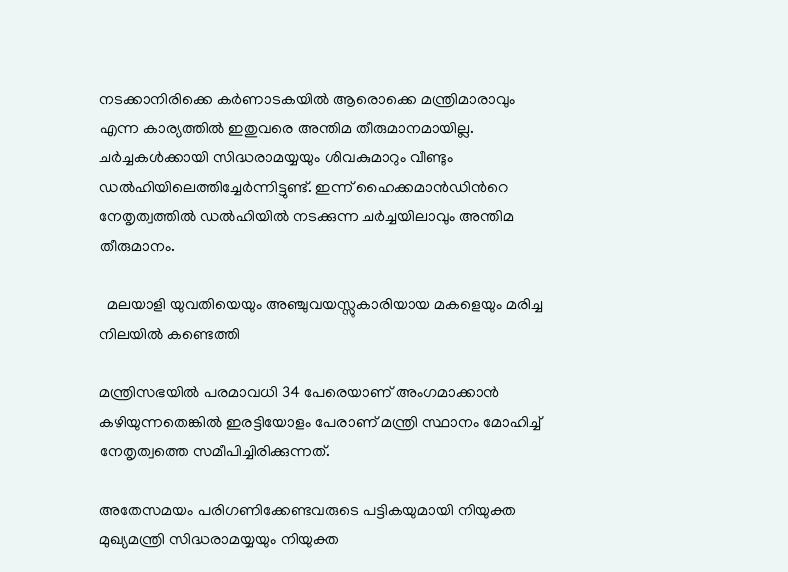നടക്കാനിരിക്കെ കര്‍ണാടകയില്‍ ആരൊക്കെ മന്ത്രിമാരാവും എന്ന കാര്യത്തില്‍ ഇതുവരെ അന്തിമ തീരുമാനമായില്ല. ചര്‍ച്ചകള്‍ക്കായി സിദ്ധരാമയ്യയും ശിവകുമാറും വീണ്ടും ഡല്‍ഹിയിലെത്തിച്ചേര്‍ന്നിട്ടുണ്ട്. ഇന്ന് ഹൈക്കമാന്‍ഡിന്‍റെ നേതൃത്വത്തില്‍ ഡല്‍ഹിയില്‍ നടക്കുന്ന ചര്‍ച്ചയിലാവും അന്തിമ തീരുമാനം.

  മലയാളി യുവതിയെയും അഞ്ചുവയസ്സുകാരിയായ മകളെയും മരിച്ച നിലയിൽ കണ്ടെത്തി

മന്ത്രിസഭയില്‍ പരമാവധി 34 പേരെയാണ് അംഗമാക്കാന്‍ കഴിയുന്നതെങ്കില്‍ ഇരട്ടിയോളം പേരാണ് മന്ത്രി സ്ഥാനം മോഹിച്ച്‌ നേതൃത്വത്തെ സമീപിച്ചിരിക്കുന്നത്.

അതേസമയം പരിഗണിക്കേണ്ടവരുടെ പട്ടികയുമായി നിയുക്ത മുഖ്യമന്ത്രി സിദ്ധരാമയ്യയും നിയുക്ത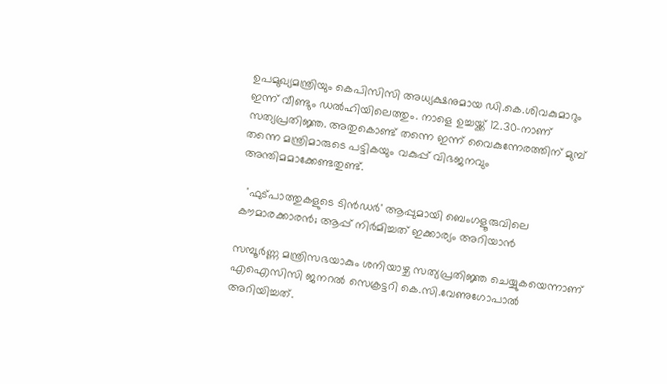ഉപമുഖ്യമന്ത്രിയും കെപിസിസി അധ്യക്ഷനുമായ ഡി.കെ.ശിവകുമാറും ഇന്ന് വീണ്ടും ഡല്‍ഹിയിലെത്തും. നാളെ ഉച്ചയ്ക്ക് 12.30-നാണ് സത്യപ്രതിജ്ഞ. അതുകൊണ്ട് തന്നെ ഇന്ന് വൈകുന്നേരത്തിന് മുമ്പ് തന്നെ മന്ത്രിമാരുടെ പട്ടികയും വകുപ്പ് വിഭജനവും അന്തിമമാക്കേണ്ടതുണ്ട്.

  'ഫുട്പാത്തുകളുടെ ടിൻഡർ' ആപ്പുമായി ബെംഗളൂരുവിലെ കൗമാരക്കാരൻ; ആപ്പ് നിർമിച്ചത് ഇക്കാര്യം അറിയാൻ

സമ്പൂര്‍ണ്ണ മന്ത്രിസഭയാകും ശനിയാഴ്ച സത്യപ്രതിജ്ഞ ചെയ്യുകയെന്നാണ് എഐസിസി ജനറല്‍ സെക്രട്ടറി കെ.സി.വേണുഗോപാല്‍ അറിയിച്ചത്.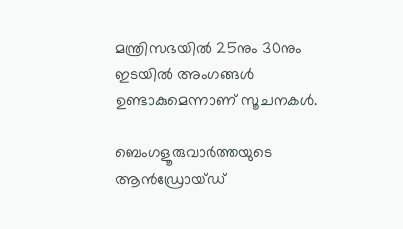മന്ത്രിസഭയില്‍ 25നും 30നും ഇടയില്‍ അംഗങ്ങള്‍ ഉണ്ടാകുമെന്നാണ് സൂചനകള്‍.

ബെംഗളൂരുവാർത്തയുടെ ആൻഡ്രോയ്ഡ്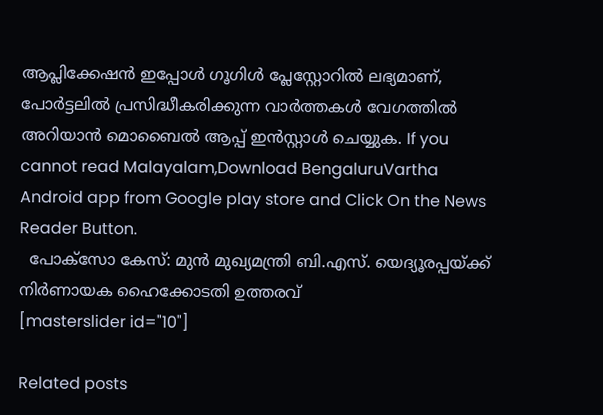ആപ്ലിക്കേഷൻ ഇപ്പോൾ ഗൂഗിൾ പ്ലേസ്റ്റോറിൽ ലഭ്യമാണ്, പോർട്ടലിൽ പ്രസിദ്ധീകരിക്കുന്ന വാർത്തകൾ വേഗത്തിൽ അറിയാൻ മൊബൈൽ ആപ്പ് ഇൻസ്റ്റാൾ ചെയ്യുക. If you cannot read Malayalam,Download BengaluruVartha Android app from Google play store and Click On the News Reader Button.
  പോക്സോ കേസ്: മുൻ മുഖ്യമന്ത്രി ബി.എസ്. യെദ്യൂരപ്പയ്ക്ക് നിർണായക ഹൈക്കോടതി ഉത്തരവ്
[masterslider id="10"]

Related posts